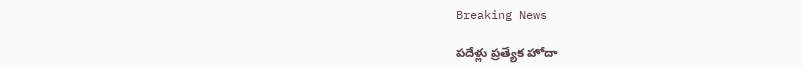Breaking News

పదేళ్లు ప్రత్యేక హోదా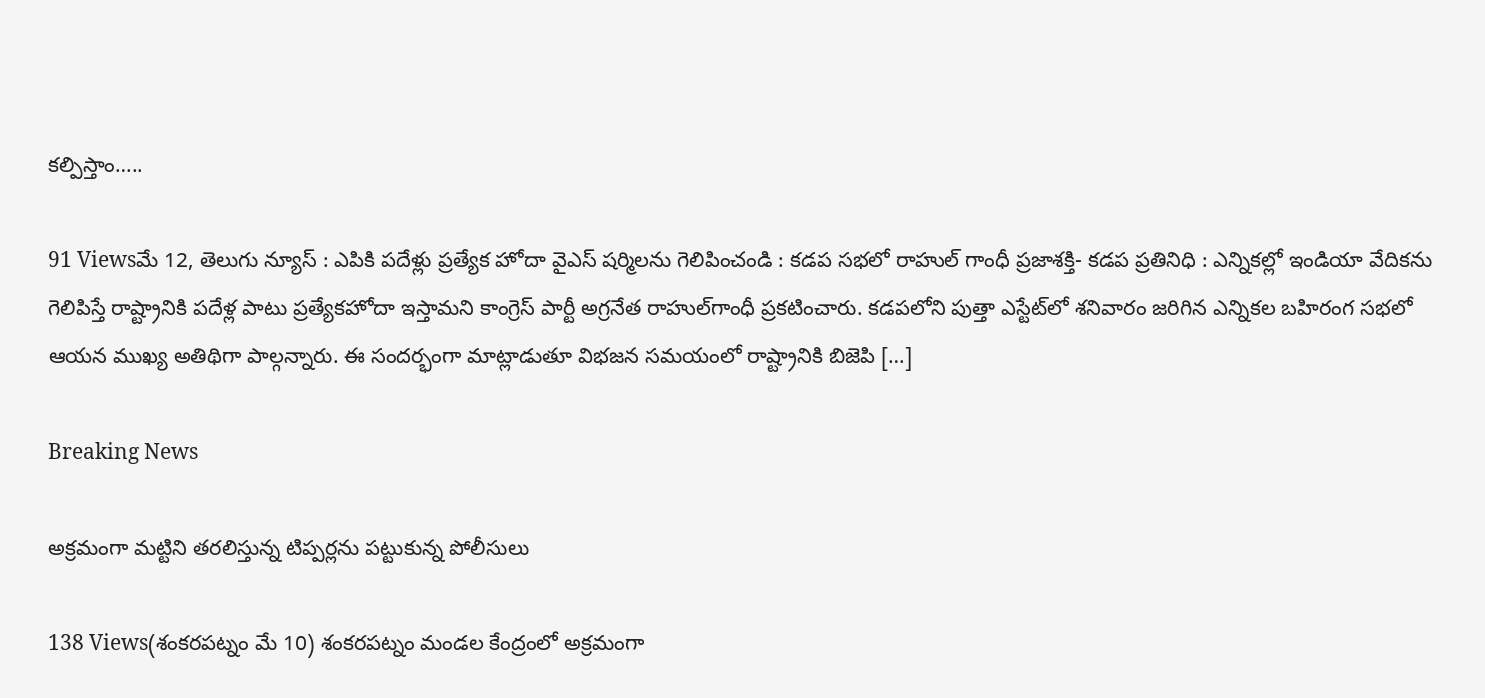కల్పిస్తాం…..

91 Viewsమే 12, తెలుగు న్యూస్ : ఎపికి పదేళ్లు ప్రత్యేక హోదా వైఎస్‌ షర్మిలను గెలిపించండి : కడప సభలో రాహుల్‌ గాంధీ ప్రజాశక్తి- కడప ప్రతినిధి : ఎన్నికల్లో ఇండియా వేదికను గెలిపిస్తే రాష్ట్రానికి పదేళ్ల పాటు ప్రత్యేకహోదా ఇస్తామని కాంగ్రెస్‌ పార్టీ అగ్రనేత రాహుల్‌గాంధీ ప్రకటించారు. కడపలోని పుత్తా ఎస్టేట్‌లో శనివారం జరిగిన ఎన్నికల బహిరంగ సభలో ఆయన ముఖ్య అతిథిగా పాల్గన్నారు. ఈ సందర్భంగా మాట్లాడుతూ విభజన సమయంలో రాష్ట్రానికి బిజెపి […]

Breaking News

అక్రమంగా మట్టిని తరలిస్తున్న టిప్పర్లను పట్టుకున్న పోలీసులు

138 Views(శంకరపట్నం మే 10) శంకరపట్నం మండల కేంద్రంలో అక్రమంగా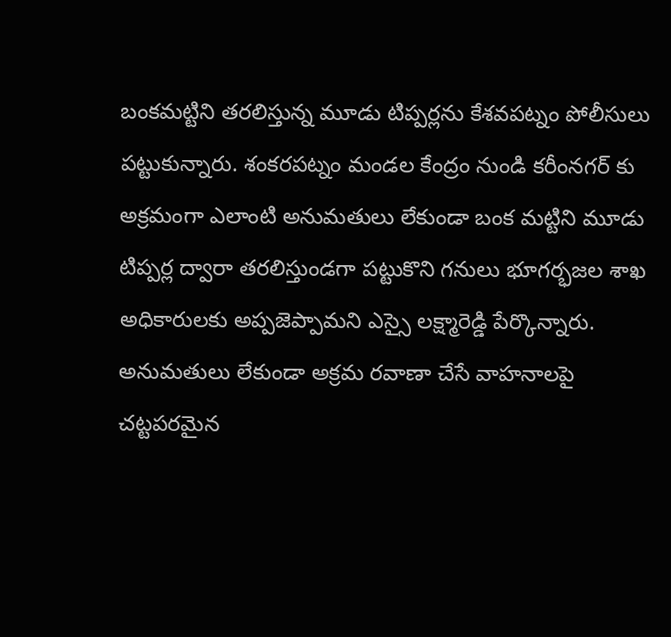బంకమట్టిని తరలిస్తున్న మూడు టిప్పర్లను కేశవపట్నం పోలీసులు పట్టుకున్నారు. శంకరపట్నం మండల కేంద్రం నుండి కరీంనగర్ కు అక్రమంగా ఎలాంటి అనుమతులు లేకుండా బంక మట్టిని మూడు టిప్పర్ల ద్వారా తరలిస్తుండగా పట్టుకొని గనులు భూగర్భజల శాఖ అధికారులకు అప్పజెప్పామని ఎస్సై లక్ష్మారెడ్డి పేర్కొన్నారు. అనుమతులు లేకుండా అక్రమ రవాణా చేసే వాహనాలపై చట్టపరమైన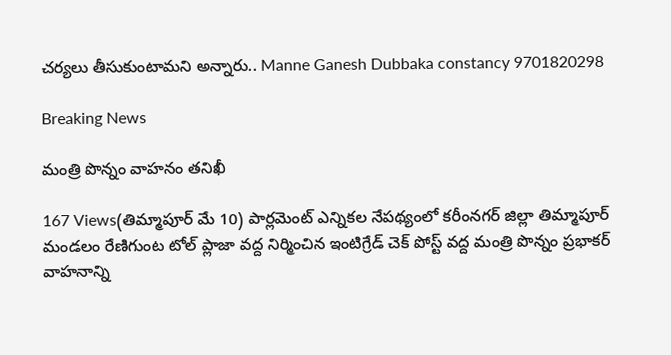చర్యలు తీసుకుంటామని అన్నారు.. Manne Ganesh Dubbaka constancy 9701820298

Breaking News

మంత్రి పొన్నం వాహనం తనిఖీ

167 Views(తిమ్మాపూర్ మే 10) పార్లమెంట్ ఎన్నికల నేపథ్యంలో కరీంనగర్ జిల్లా తిమ్మాపూర్ మండలం రేణిగుంట టోల్ ప్లాజా వద్ద నిర్మించిన ఇంటిగ్రేడ్ చెక్ పోస్ట్ వద్ద మంత్రి పొన్నం ప్రభాకర్ వాహనాన్ని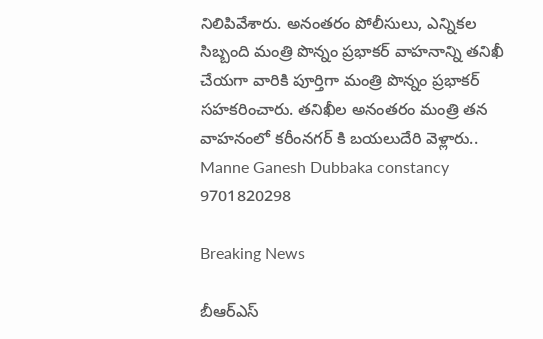నిలిపివేశారు. అనంతరం పోలీసులు, ఎన్నికల సిబ్బంది మంత్రి పొన్నం ప్రభాకర్ వాహనాన్ని తనిఖీ చేయగా వారికి పూర్తిగా మంత్రి పొన్నం ప్రభాకర్ సహకరించారు. తనిఖీల అనంతరం మంత్రి తన వాహనంలో కరీంనగర్ కి బయలుదేరి వెళ్లారు.. Manne Ganesh Dubbaka constancy 9701820298

Breaking News

బీఆర్ఎస్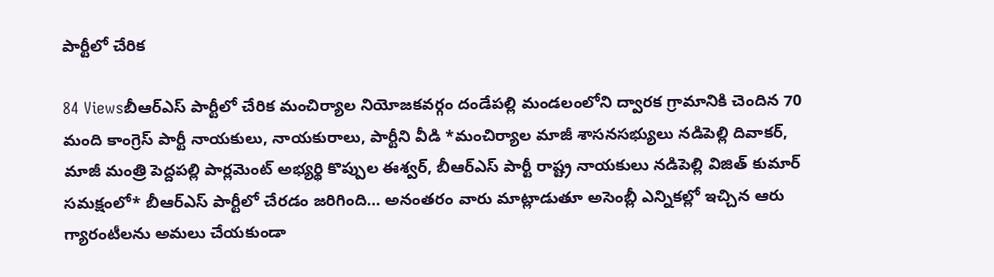పార్టీలో చేరిక

84 Viewsబీఆర్ఎస్ పార్టీలో చేరిక మంచిర్యాల నియోజకవర్గం దండేపల్లి మండలంలోని ద్వారక గ్రామానికి చెందిన 70 మంది కాంగ్రెస్ పార్టీ నాయకులు, నాయకురాలు, పార్టీని వీడి *మంచిర్యాల మాజీ శాసనసభ్యులు నడిపెల్లి దివాకర్, మాజీ మంత్రి పెద్దపల్లి పార్లమెంట్ అభ్యర్థి కొప్పుల ఈశ్వర్, బీఆర్ఎస్ పార్టీ రాష్ట్ర నాయకులు నడిపెల్లి విజిత్ కుమార్  సమక్షంలో* బీఆర్ఎస్ పార్టీలో చేరడం జరిగింది… అనంతరం వారు మాట్లాడుతూ అసెంబ్లీ ఎన్నికల్లో ఇచ్చిన ఆరు గ్యారంటీలను అమలు చేయకుండా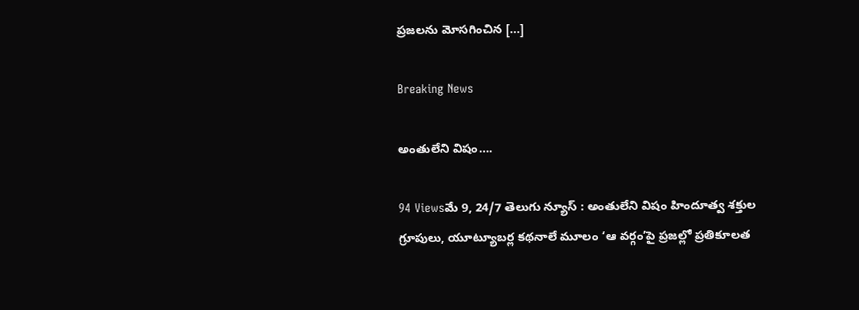ప్రజలను మోసగించిన […]

Breaking News

అంతులేని విషం….

94 Viewsమే 9, 24/7 తెలుగు న్యూస్ : అంతులేని విషం హిందూత్వ శక్తుల గ్రూపులు, యూట్యూబర్ల కథనాలే మూలం ‘ఆ వర్గం’పై ప్రజల్లో ప్రతికూలత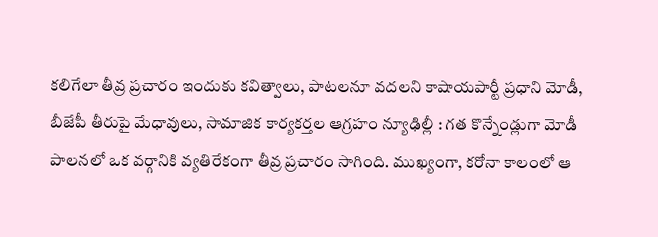కలిగేలా తీవ్ర ప్రచారం ఇందుకు కవిత్వాలు, పాటలనూ వదలని కాషాయపార్టీ ప్రధాని మోడీ, బీజేపీ తీరుపై మేధావులు, సామాజిక కార్యకర్తల ఆగ్రహం న్యూఢిల్లీ : గత కొన్నేండ్లుగా మోడీ పాలనలో ఒక వర్గానికి వ్యతిరేకంగా తీవ్ర ప్రచారం సాగింది. ముఖ్యంగా, కరోనా కాలంలో ఆ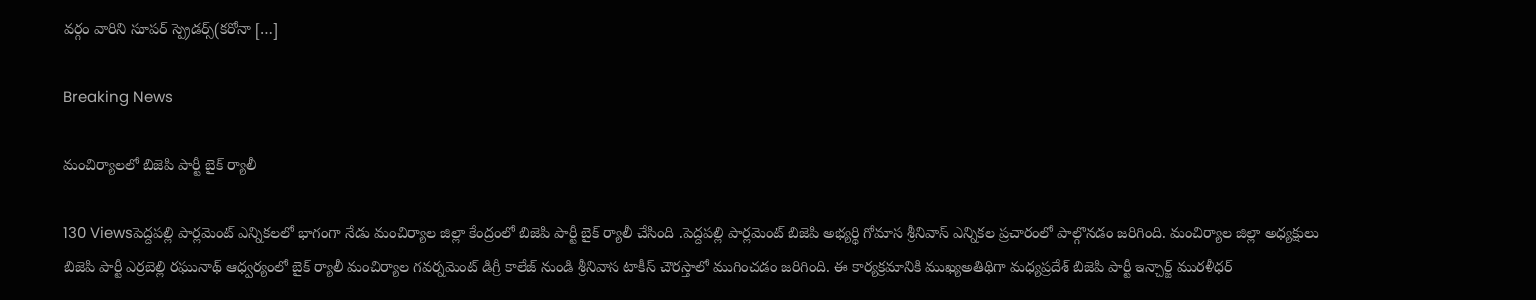వర్గం వారిని సూపర్‌ స్ప్రెడర్స్‌(కరోనా […]

Breaking News

మంచిర్యాలలో బిజెపి పార్టీ బైక్ ర్యాలీ

130 Viewsపెద్దపల్లి పార్లమెంట్ ఎన్నికలలో భాగంగా నేడు మంచిర్యాల జిల్లా కేంద్రంలో బిజెపి పార్టీ బైక్ ర్యాలీ చేసింది .పెద్దపల్లి పార్లమెంట్ బిజెపి అభ్యర్థి గోమాస శ్రీనివాస్ ఎన్నికల ప్రచారంలో పాల్గొనడం జరిగింది. మంచిర్యాల జిల్లా అధ్యక్షులు బిజెపి పార్టీ ఎర్రబెల్లి రఘునాథ్ ఆధ్వర్యంలో బైక్ ర్యాలీ మంచిర్యాల గవర్నమెంట్ డిగ్రీ కాలేజ్ నుండి శ్రీనివాస టాకీస్ చౌరస్తాలో ముగించడం జరిగింది. ఈ కార్యక్రమానికి ముఖ్యఅతిథిగా మధ్యప్రదేశ్ బిజెపి పార్టీ ఇన్చార్జ్ మురళీధర్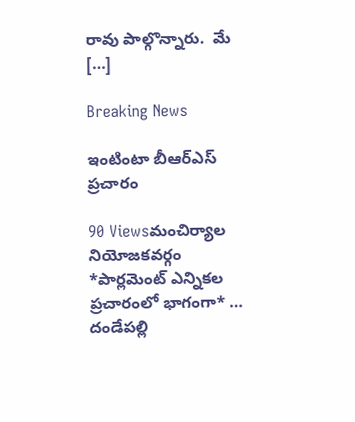రావు పాల్గొన్నారు.  మే […]

Breaking News

ఇంటింటా బీఆర్ఎస్ ప్రచారం

90 Viewsమంచిర్యాల నియోజకవర్గం *పార్లమెంట్ ఎన్నికల ప్రచారంలో భాగంగా* … దండేపల్లి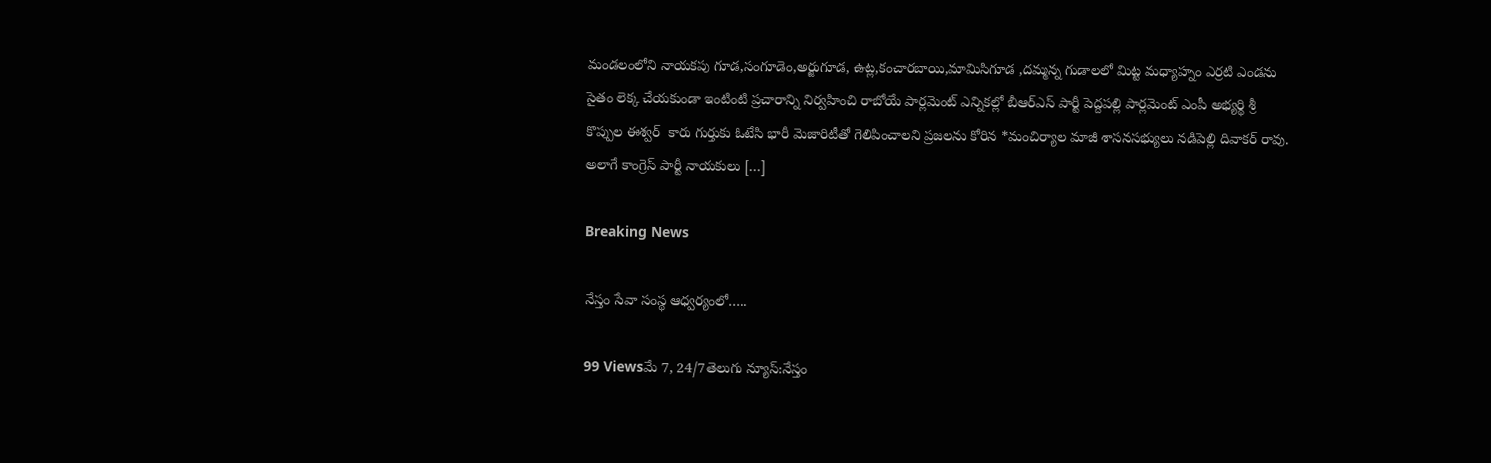మండలంలోని నాయకపు గూడ,సంగూడెం,అర్జుగూడ, ఉట్ల,కంచారబాయి,మామిసిగూడ ,దమ్మన్న గుడాలలో మిట్ట మధ్యాహ్నం ఎర్రటి ఎండను సైతం లెక్క చేయకుండా ఇంటింటి ప్రచారాన్ని నిర్వహించి రాబోయే పార్లమెంట్ ఎన్నికల్లో బీఆర్ఎస్ పార్టీ పెద్దపల్లి పార్లమెంట్ ఎంపీ అభ్యర్థి శ్రీ కొప్పుల ఈశ్వర్  కారు గుర్తుకు ఓటేసి భారీ మెజారిటీతో గెలిపించాలని ప్రజలను కోరిన *మంచిర్యాల మాజీ శాసనసభ్యులు నడిపెల్లి దివాకర్ రావు. అలాగే కాంగ్రెస్ పార్టీ నాయకులు […]

Breaking News

నేస్తం సేవా సంస్థ ఆధ్వర్యంలో…..

99 Viewsమే 7, 24/7తెలుగు న్యూస్:నేస్తం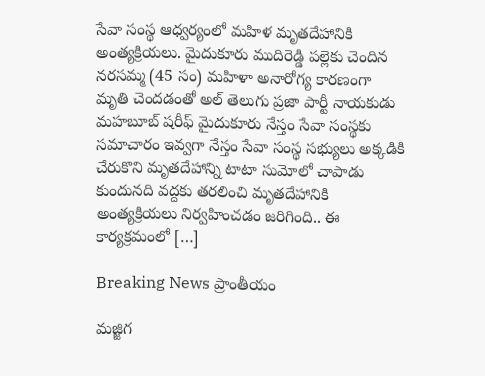సేవా సంస్థ ఆధ్వర్యంలో మహిళ మృతదేహానికి అంత్యక్రియలు. మైదుకూరు ముదిరెడ్డి పల్లెకు చెందిన నరసమ్మ (45 సం) మహిళా అనారోగ్య కారణంగా మృతి చెందడంతో అల్ తెలుగు ప్రజా పార్టీ నాయకుడు మహబూబ్ షరీఫ్ మైదుకూరు నేస్తం సేవా సంస్థకు సమాచారం ఇవ్వగా నేస్తం సేవా సంస్థ సభ్యులు అక్కడికి చేరుకొని మృతదేహాన్ని టాటా సుమోలో చాపాడు కుందునది వద్దకు తరలించి మృతదేహానికి అంత్యక్రియలు నిర్వహించడం జరిగింది.. ఈ కార్యక్రమంలో […]

Breaking News ప్రాంతీయం

మజ్జిగ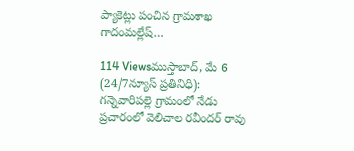ప్యాకెట్లు పంచిన గ్రామశాఖ గాదంమల్లేష్…

114 Viewsముస్తాబాద్, మే 6 (24/7న్యూస్ ప్రతినిధి): గన్నెవారిపల్లె గ్రామంలో నేడు ప్రచారంలో వెలిచాల రవీందర్ రావు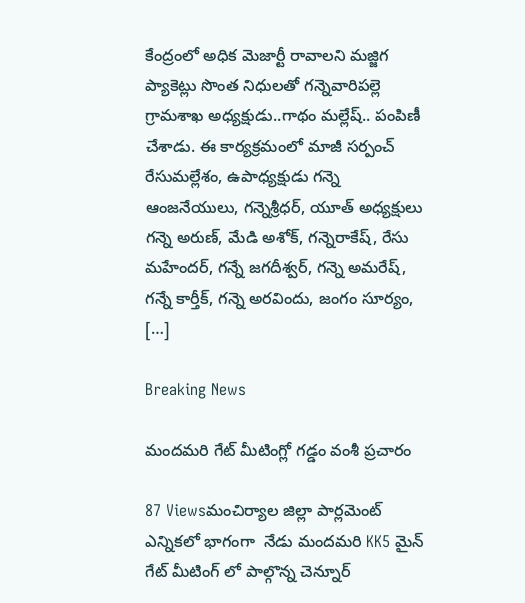కేంద్రంలో అధిక మెజార్టీ రావాలని మజ్జిగ ప్యాకెట్లు సొంత నిధులతో గన్నెవారిపల్లె గ్రామశాఖ అధ్యక్షుడు..గాథం మల్లేష్.. పంపిణీ చేశాడు. ఈ కార్యక్రమంలో మాజీ సర్పంచ్ రేసుమల్లేశం, ఉపాధ్యక్షుడు గన్నె ఆంజనేయులు, గన్నెశ్రీధర్, యూత్ అధ్యక్షులు గన్నె అరుణ్, మేడి అశోక్, గన్నెరాకేష్, రేసు మహేందర్, గన్నే జగదీశ్వర్, గన్నె అమరేష్, గన్నే కార్తీక్, గన్నె అరవిందు, జంగం సూర్యం, […]

Breaking News

మందమరి గేట్ మీటింగ్లో గడ్డం వంశీ ప్రచారం

87 Viewsమంచిర్యాల జిల్లా పార్లమెంట్ ఎన్నికలో భాగంగా  నేడు మందమరి KK5 మైన్ గేట్ మీటింగ్ లో పాల్గొన్న చెన్నూర్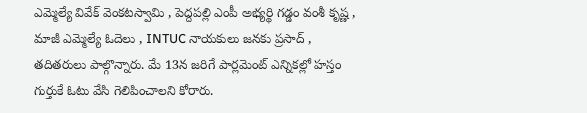ఎమ్మెల్యే వివేక్ వెంకటస్వామి , పెద్దపల్లి ఎంపీ అభ్యర్థి గడ్డం వంశీ కృష్ణ , మాజీ ఎమ్మెల్యే ఓదెలు , INTUC నాయకులు జనకు ప్రసాద్ , తదితరులు పాల్గొన్నారు. మే 13న జరిగే పార్లమెంట్ ఎన్నికల్లో హస్తం గుర్తుకే ఓటు వేసి గెలిపించాలని కోరారు.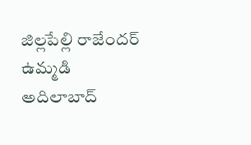జిల్లపేల్లి రాజేందర్ ఉమ్మడి అదిలాబాద్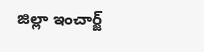జిల్లా ఇంచార్జ్